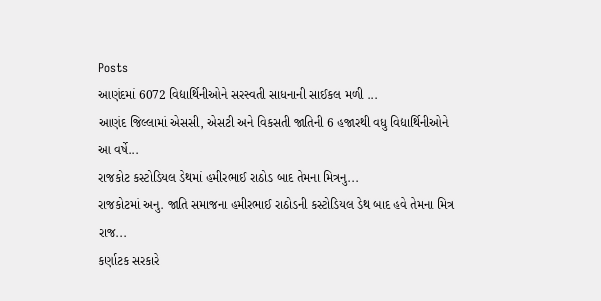Posts
આણંદમાં 6072 વિદ્યાર્થિનીઓને સરસ્વતી સાધનાની સાઈકલ મળી ...
આણંદ જિલ્લામાં એસસી, એસટી અને વિકસતી જાતિની 6 હજારથી વધુ વિદ્યાર્થિનીઓને આ વર્ષે...
રાજકોટ કસ્ટોડિયલ ડેથમાં હમીરભાઈ રાઠોડ બાદ તેમના મિત્રનુ...
રાજકોટમાં અનુ. જાતિ સમાજના હમીરભાઈ રાઠોડની કસ્ટોડિયલ ડેથ બાદ હવે તેમના મિત્ર રાજ...
કર્ણાટક સરકારે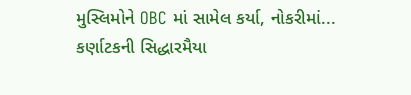મુસ્લિમોને OBC માં સામેલ કર્યા, નોકરીમાં...
કર્ણાટકની સિદ્ધારમૈયા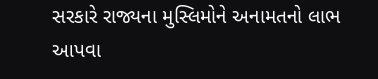સરકારે રાજ્યના મુસ્લિમોને અનામતનો લાભ આપવા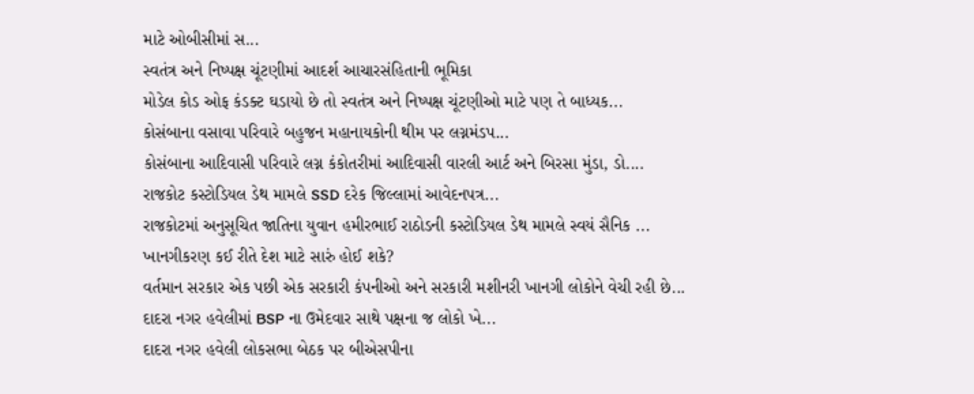માટે ઓબીસીમાં સ...
સ્વતંત્ર અને નિષ્પક્ષ ચૂંટણીમાં આદર્શ આચારસંહિતાની ભૂમિકા
મોડેલ કોડ ઓફ કંડક્ટ ઘડાયો છે તો સ્વતંત્ર અને નિષ્પક્ષ ચૂંટણીઓ માટે પણ તે બાધ્યક...
કોસંબાના વસાવા પરિવારે બહુજન મહાનાયકોની થીમ પર લગ્નમંડપ...
કોસંબાના આદિવાસી પરિવારે લગ્ન કંકોતરીમાં આદિવાસી વારલી આર્ટ અને બિરસા મુંડા, ડો....
રાજકોટ કસ્ટોડિયલ ડેથ મામલે SSD દરેક જિલ્લામાં આવેદનપત્ર...
રાજકોટમાં અનુસૂચિત જાતિના યુવાન હમીરભાઈ રાઠોડની કસ્ટોડિયલ ડેથ મામલે સ્વયં સૈનિક ...
ખાનગીકરણ કઈ રીતે દેશ માટે સારું હોઈ શકે?
વર્તમાન સરકાર એક પછી એક સરકારી કંપનીઓ અને સરકારી મશીનરી ખાનગી લોકોને વેચી રહી છે...
દાદરા નગર હવેલીમાં BSP ના ઉમેદવાર સાથે પક્ષના જ લોકો ખે...
દાદરા નગર હવેલી લોકસભા બેઠક પર બીએસપીના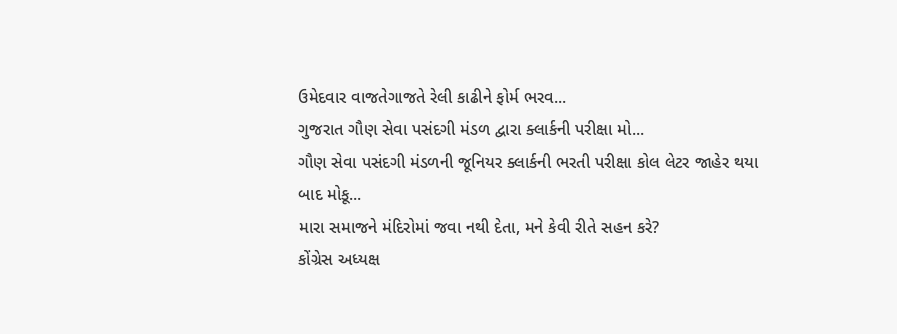ઉમેદવાર વાજતેગાજતે રેલી કાઢીને ફોર્મ ભરવ...
ગુજરાત ગૌણ સેવા પસંદગી મંડળ દ્વારા ક્લાર્કની પરીક્ષા મો...
ગૌણ સેવા પસંદગી મંડળની જૂનિયર ક્લાર્કની ભરતી પરીક્ષા કોલ લેટર જાહેર થયા બાદ મોકૂ...
મારા સમાજને મંદિરોમાં જવા નથી દેતા, મને કેવી રીતે સહન કરે?
કોંગ્રેસ અધ્યક્ષ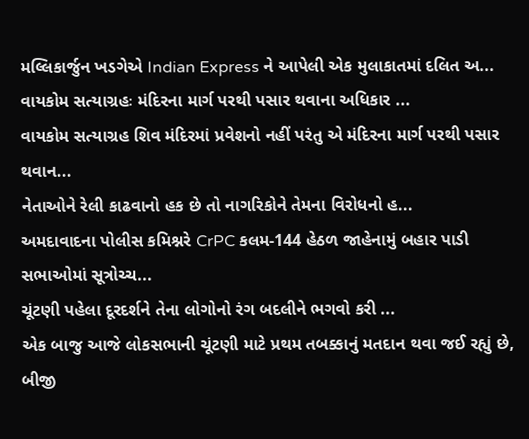મલ્લિકાર્જુન ખડગેએ Indian Express ને આપેલી એક મુલાકાતમાં દલિત અ...
વાયકોમ સત્યાગ્રહઃ મંદિરના માર્ગ પરથી પસાર થવાના અધિકાર ...
વાયકોમ સત્યાગ્રહ શિવ મંદિરમાં પ્રવેશનો નહીં પરંતુ એ મંદિરના માર્ગ પરથી પસાર થવાન...
નેતાઓને રેલી કાઢવાનો હક છે તો નાગરિકોને તેમના વિરોધનો હ...
અમદાવાદના પોલીસ કમિશ્નરે CrPC કલમ-144 હેઠળ જાહેનામું બહાર પાડી સભાઓમાં સૂત્રોચ્ચ...
ચૂંટણી પહેલા દૂરદર્શને તેના લોગોનો રંગ બદલીને ભગવો કરી ...
એક બાજુ આજે લોકસભાની ચૂંટણી માટે પ્રથમ તબક્કાનું મતદાન થવા જઈ રહ્યું છે, બીજી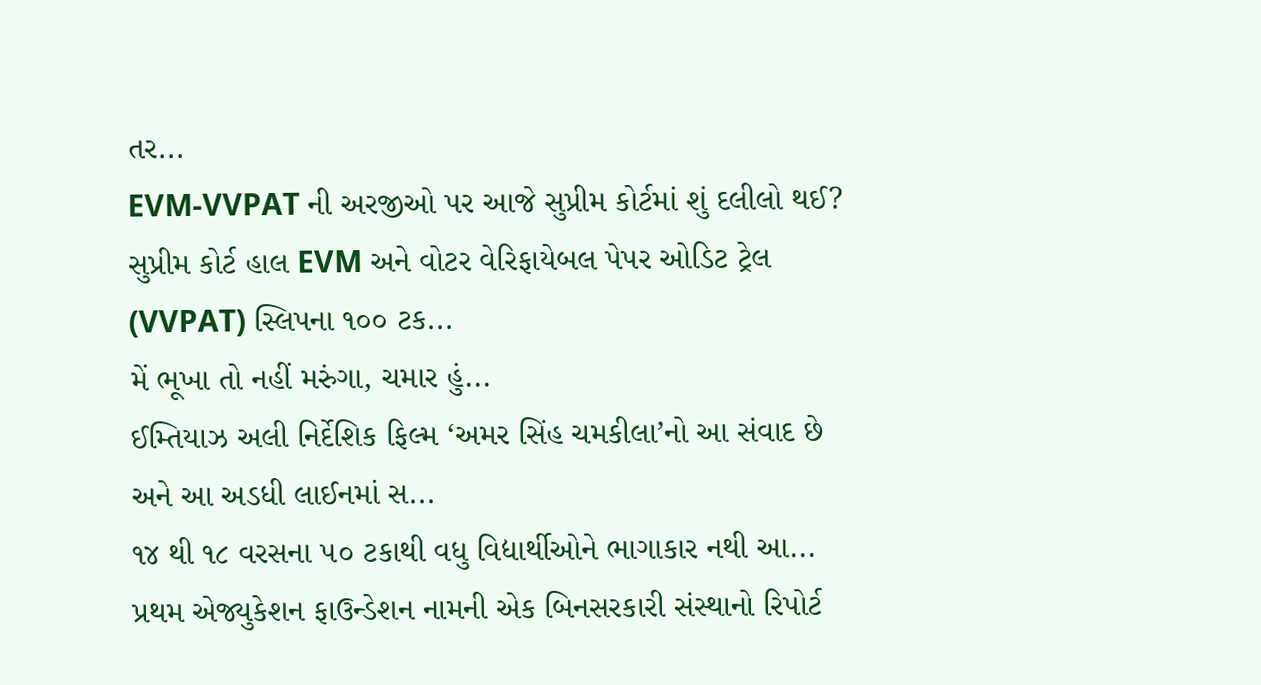તર...
EVM-VVPAT ની અરજીઓ પર આજે સુપ્રીમ કોર્ટમાં શું દલીલો થઈ?
સુપ્રીમ કોર્ટ હાલ EVM અને વોટર વેરિફાયેબલ પેપર ઓડિટ ટ્રેલ (VVPAT) સ્લિપના ૧૦૦ ટક...
મેં ભૂખા તો નહીં મરુંગા, ચમાર હું...
ઈમ્તિયાઝ અલી નિર્દેશિક ફિલ્મ ‘અમર સિંહ ચમકીલા’નો આ સંવાદ છે અને આ અડધી લાઈનમાં સ...
૧૪ થી ૧૮ વરસના ૫૦ ટકાથી વધુ વિદ્યાર્થીઓને ભાગાકાર નથી આ...
પ્રથમ એજ્યુકેશન ફાઉન્ડેશન નામની એક બિનસરકારી સંસ્થાનો રિપોર્ટ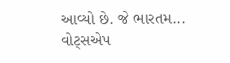આવ્યો છે. જે ભારતમ...
વોટ્સએપ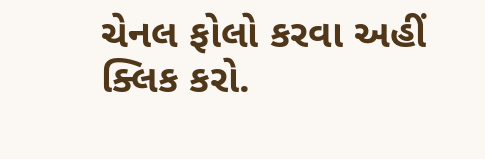ચેનલ ફોલો કરવા અહીં ક્લિક કરો.